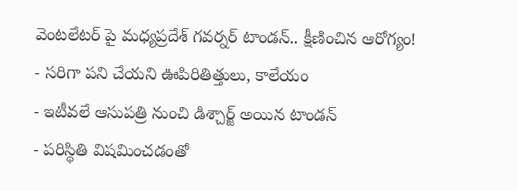వెంటలేటర్ పై మధ్యప్రదేశ్ గవర్నర్ టాండన్.. క్షీణించిన ఆరోగ్యం!
- సరిగా పని చేయని ఊపిరితిత్తులు, కాలేయం
- ఇటీవలే ఆసుపత్రి నుంచి డిశ్చార్జ్ అయిన టాండన్
- పరిస్థితి విషమించడంతో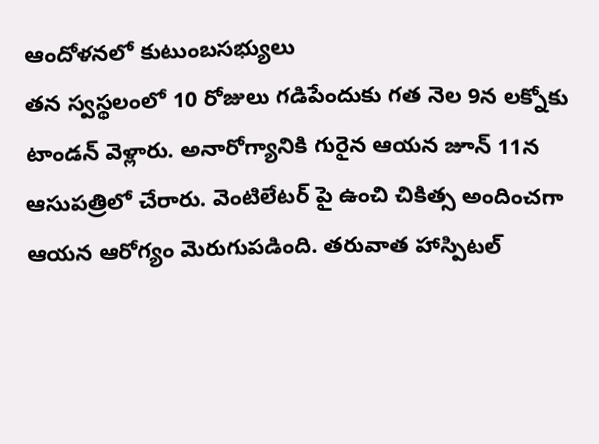ఆందోళనలో కుటుంబసభ్యులు
తన స్వస్థలంలో 10 రోజులు గడిపేందుకు గత నెల 9న లక్నోకు టాండన్ వెళ్లారు. అనారోగ్యానికి గురైన ఆయన జూన్ 11న ఆసుపత్రిలో చేరారు. వెంటిలేటర్ పై ఉంచి చికిత్స అందించగా ఆయన ఆరోగ్యం మెరుగుపడింది. తరువాత హాస్పిటల్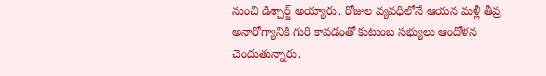నుంచి డిశ్చార్జ్ అయ్యారు. రోజుల వ్యవధిలోనే ఆయన మళ్లీ తీవ్ర అనారోగ్యానికి గురి కావడంతో కుటుంబ సభ్యులు ఆందోళన చెందుతున్నారు.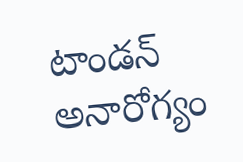టాండన్ అనారోగ్యం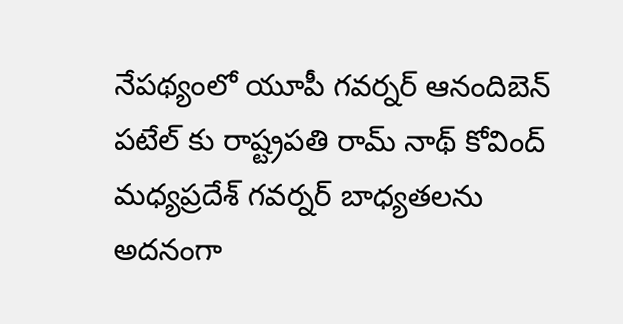నేపథ్యంలో యూపీ గవర్నర్ ఆనందిబెన్ పటేల్ కు రాష్ట్రపతి రామ్ నాథ్ కోవింద్ మధ్యప్రదేశ్ గవర్నర్ బాధ్యతలను అదనంగా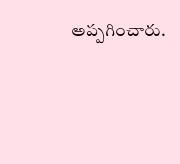అప్పగించారు.